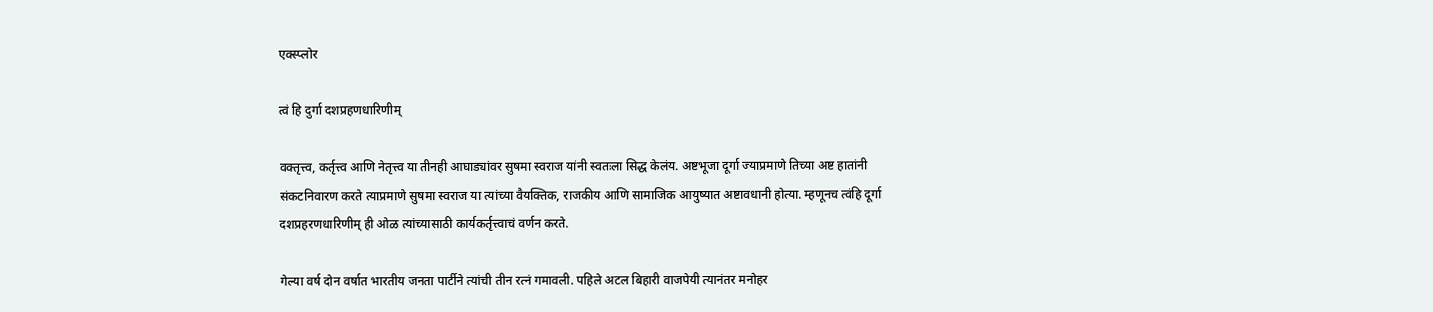एक्स्प्लोर

त्वं हि दुर्गा दशप्रहणधारिणीम्

वक्तृत्त्व, कर्तृत्त्व आणि नेतृत्त्व या तीनही आघाड्यांवर सुषमा स्वराज यांनी स्वतःला सिद्ध केलंय. अष्टभूजा दूर्गा ज्याप्रमाणे तिच्या अष्ट हातांनी संकटनिवारण करते त्याप्रमाणे सुषमा स्वराज या त्यांच्या वैयक्तिक, राजकीय आणि सामाजिक आयुष्यात अष्टावधानी होत्या. म्हणूनच त्वंहि दूर्गा दशप्रहरणधारिणीम् ही ओळ त्यांच्यासाठी कार्यकर्तृत्त्वाचं वर्णन करते.

गेल्या वर्ष दोन वर्षात भारतीय जनता पार्टीने त्यांची तीन रत्नं गमावली. पहिले अटल बिहारी वाजपेयी त्यानंतर मनोहर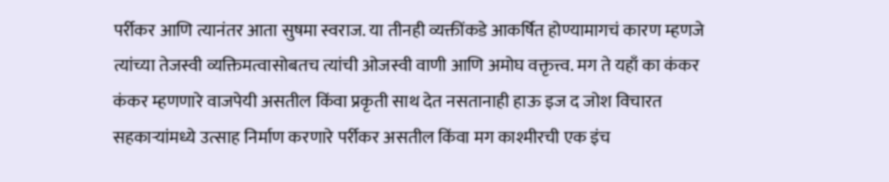पर्रीकर आणि त्यानंतर आता सुषमा स्वराज. या तीनही व्यक्तींकडे आकर्षित होण्यामागचं कारण म्हणजे त्यांच्या तेजस्वी व्यक्तिमत्वासोबतच त्यांची ओजस्वी वाणी आणि अमोघ वक्तृत्त्व. मग ते यहाँ का कंकर कंकर म्हणणारे वाजपेयी असतील किंवा प्रकृती साथ देत नसतानाही हाऊ इज द जोश विचारत सहकाऱ्यांमध्ये उत्साह निर्माण करणारे पर्रीकर असतील किंवा मग काश्मीरची एक इंच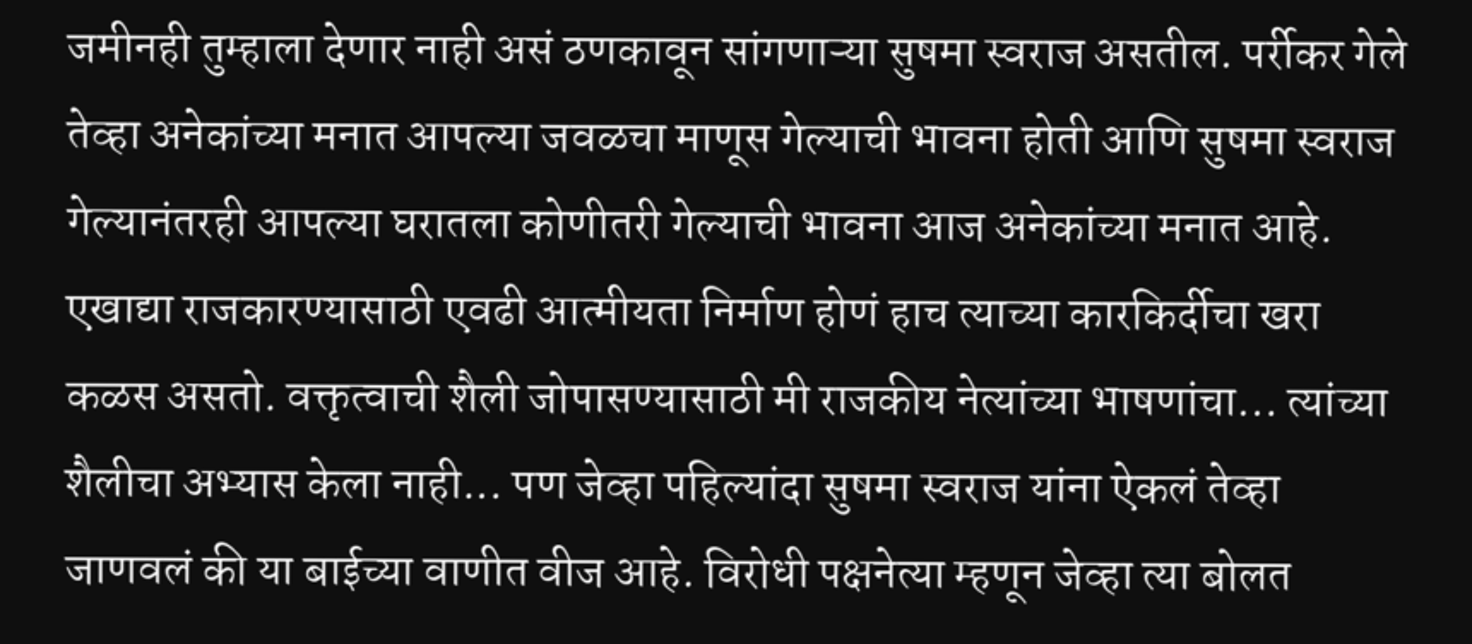जमीनही तुम्हाला देणार नाही असं ठणकावून सांगणाऱ्या सुषमा स्वराज असतील. पर्रीकर गेले तेव्हा अनेकांच्या मनात आपल्या जवळचा माणूस गेल्याची भावना होती आणि सुषमा स्वराज गेल्यानंतरही आपल्या घरातला कोणीतरी गेल्याची भावना आज अनेकांच्या मनात आहे. एखाद्या राजकारण्यासाठी एवढी आत्मीयता निर्माण होणं हाच त्याच्या कारकिर्दीचा खरा कळस असतो. वक्तृत्वाची शैली जोपासण्यासाठी मी राजकीय नेत्यांच्या भाषणांचा... त्यांच्या शैलीचा अभ्यास केला नाही... पण जेव्हा पहिल्यांदा सुषमा स्वराज यांना ऐकलं तेव्हा जाणवलं की या बाईच्या वाणीत वीज आहे. विरोधी पक्षनेत्या म्हणून जेव्हा त्या बोलत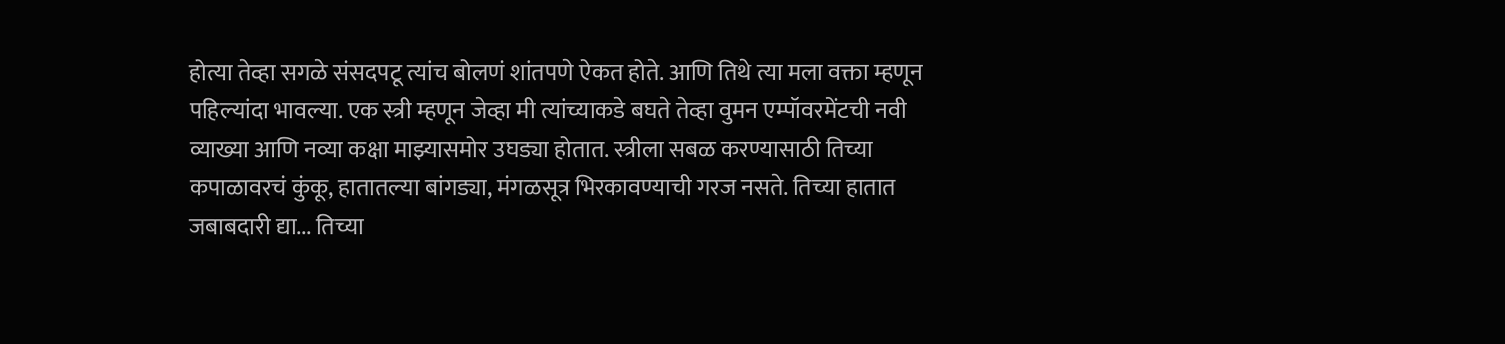होत्या तेव्हा सगळे संसदपटू त्यांच बोलणं शांतपणे ऐकत होते. आणि तिथे त्या मला वक्ता म्हणून पहिल्यांदा भावल्या. एक स्त्री म्हणून जेव्हा मी त्यांच्याकडे बघते तेव्हा वुमन एम्पॉवरमेंटची नवी व्याख्या आणि नव्या कक्षा माझ्यासमोर उघड्या होतात. स्त्रीला सबळ करण्यासाठी तिच्या कपाळावरचं कुंकू, हातातल्या बांगड्या, मंगळसूत्र भिरकावण्याची गरज नसते. तिच्या हातात जबाबदारी द्या... तिच्या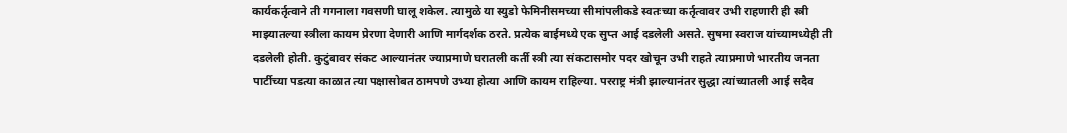कार्यकर्तृत्वाने ती गगनाला गवसणी घालू शकेल. त्यामुळे या स्युडो फेमिनीसमच्या सीमांपलीकडे स्वतःच्या कर्तृत्वावर उभी राहणारी ही स्त्री माझ्यातल्या स्त्रीला कायम प्रेरणा देणारी आणि मार्गदर्शक ठरते. प्रत्येक बाईमध्ये एक सुप्त आई दडलेली असते. सुषमा स्वराज यांच्यामध्येही ती दडलेली होती. कुटुंबावर संकट आल्यानंतर ज्याप्रमाणे घरातली कर्ती स्त्री त्या संकटासमोर पदर खोचून उभी राहते त्याप्रमाणे भारतीय जनता पार्टीच्या पडत्या काळात त्या पक्षासोबत ठामपणे उभ्या होत्या आणि कायम राहिल्या. परराष्ट्र मंत्री झाल्यानंतर सुद्धा त्यांच्यातली आई सदैव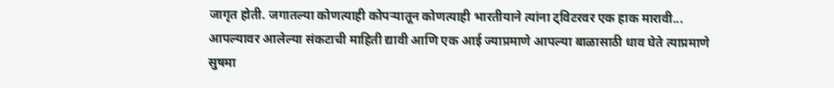जागृत होती. जगातल्या कोणत्याही कोपऱ्यातून कोणत्याही भारतीयाने त्यांना ट्विटरवर एक हाक मारावी... आपल्यावर आलेल्या संकटाची माहिती द्यावी आणि एक आई ज्याप्रमाणे आपल्या बाळासाठी धाव घेते त्याप्रमाणे सुषमा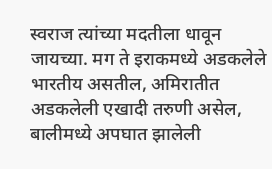स्वराज त्यांच्या मदतीला धावून जायच्या. मग ते इराकमध्ये अडकलेले भारतीय असतील, अमिरातीत अडकलेली एखादी तरुणी असेल, बालीमध्ये अपघात झालेली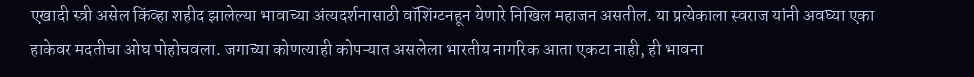एखादी स्त्री असेल किंव्हा शहीद झालेल्या भावाच्या अंत्यदर्शनासाठी वॉशिंग्टनहून येणारे निखिल महाजन असतील. या प्रत्येकाला स्वराज यांनी अवघ्या एका हाकेवर मदतीचा ओघ पोहोचवला. जगाच्या कोणत्याही कोपऱ्यात असलेला भारतीय नागरिक आता एकटा नाही, ही भावना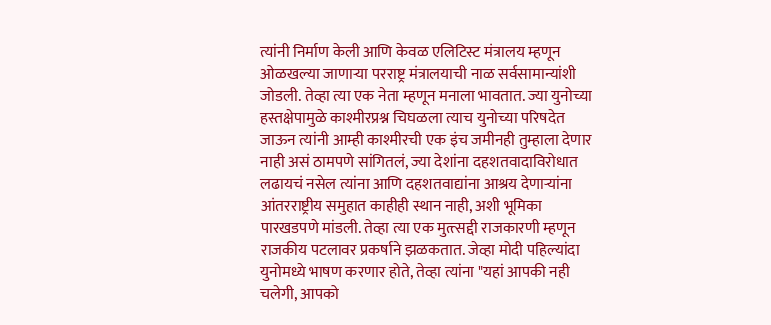त्यांनी निर्माण केली आणि केवळ एलिटिस्ट मंत्रालय म्हणून ओळखल्या जाणाऱ्या परराष्ट्र मंत्रालयाची नाळ सर्वसामान्यांशी जोडली. तेव्हा त्या एक नेता म्हणून मनाला भावतात. ज्या युनोच्या हस्तक्षेपामुळे काश्मीरप्रश्न चिघळला त्याच युनोच्या परिषदेत जाऊन त्यांनी आम्ही काश्मीरची एक इंच जमीनही तुम्हाला देणार नाही असं ठामपणे सांगितलं, ज्या देशांना दहशतवादाविरोधात लढायचं नसेल त्यांना आणि दहशतवाद्यांना आश्रय देणाऱ्यांना आंतरराष्ट्रीय समुहात काहीही स्थान नाही, अशी भूमिका पारखडपणे मांडली. तेव्हा त्या एक मुत्त्सद्दी राजकारणी म्हणून राजकीय पटलावर प्रकर्षाने झळकतात. जेव्हा मोदी पहिल्यांदा युनोमध्ये भाषण करणार होते, तेव्हा त्यांना "यहां आपकी नही चलेगी, आपको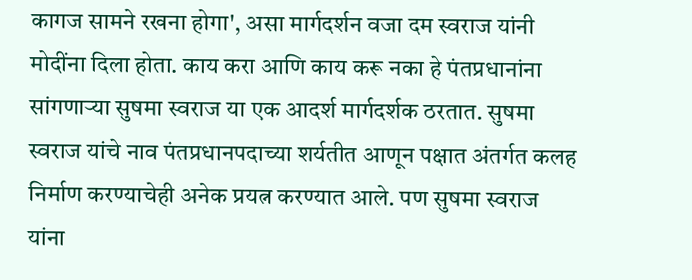कागज सामने रखना होगा', असा मार्गदर्शन वजा दम स्वराज यांनी मोदींना दिला होता. काय करा आणि काय करू नका हे पंतप्रधानांना सांगणाऱ्या सुषमा स्वराज या एक आदर्श मार्गदर्शक ठरतात. सुषमा स्वराज यांचे नाव पंतप्रधानपदाच्या शर्यतीत आणून पक्षात अंतर्गत कलह निर्माण करण्याचेही अनेक प्रयत्न करण्यात आले. पण सुषमा स्वराज यांना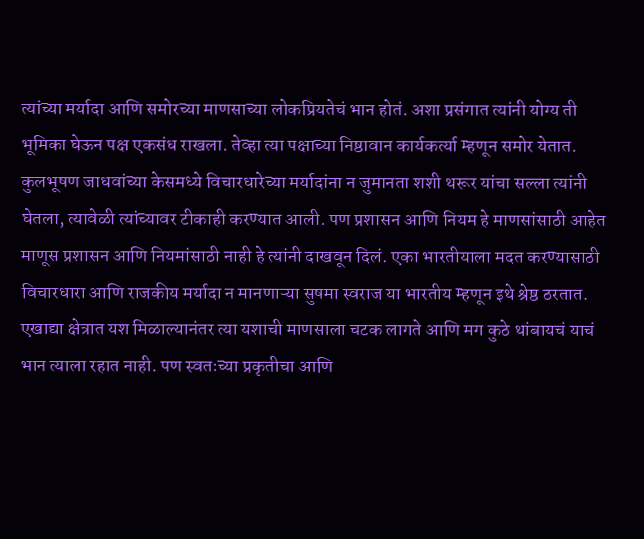त्यांच्या मर्यादा आणि समोरच्या माणसाच्या लोकप्रियतेचं भान होतं. अशा प्रसंगात त्यांनी योग्य ती भूमिका घेऊन पक्ष एकसंध राखला. तेव्हा त्या पक्षाच्या निष्ठावान कार्यकर्त्या म्हणून समोर येतात. कुलभूषण जाधवांच्या केसमध्ये विचारधारेच्या मर्यादांना न जुमानता शशी थरूर यांचा सल्ला त्यांनी घेतला, त्यावेळी त्यांच्यावर टीकाही करण्यात आली. पण प्रशासन आणि नियम हे माणसांसाठी आहेत माणूस प्रशासन आणि नियमांसाठी नाही हे त्यांनी दाखवून दिलं. एका भारतीयाला मदत करण्यासाठी विचारधारा आणि राजकीय मर्यादा न मानणाऱ्या सुषमा स्वराज या भारतीय म्हणून इथे श्रेष्ठ ठरतात. एखाद्या क्षेत्रात यश मिळाल्यानंतर त्या यशाची माणसाला चटक लागते आणि मग कुठे थांबायचं याचं भान त्याला रहात नाही. पण स्वतःच्या प्रकृतीचा आणि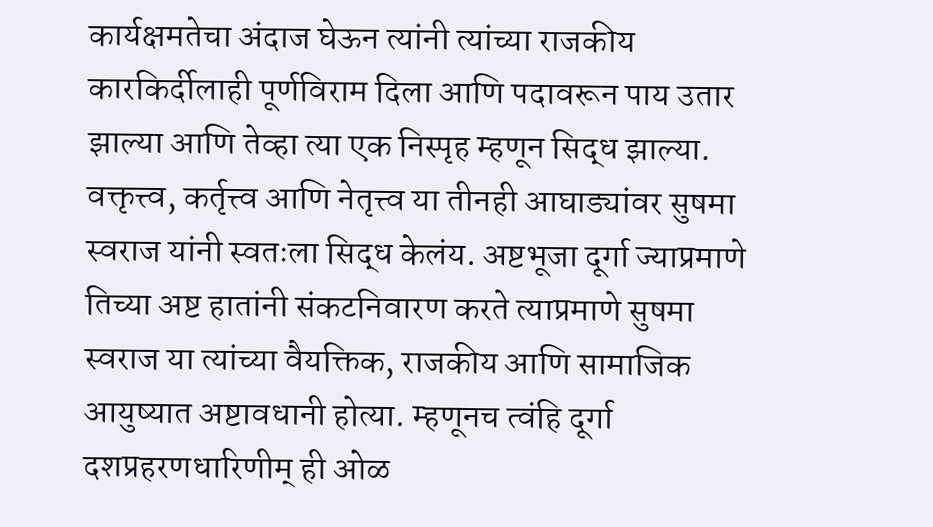कार्यक्षमतेचा अंदाज घेऊन त्यांनी त्यांच्या राजकीय कारकिर्दीलाही पूर्णविराम दिला आणि पदावरून पाय उतार झाल्या आणि तेव्हा त्या एक निस्पृह म्हणून सिद्ध झाल्या. वक्तृत्त्व, कर्तृत्त्व आणि नेतृत्त्व या तीनही आघाड्यांवर सुषमा स्वराज यांनी स्वतःला सिद्ध केलंय. अष्टभूजा दूर्गा ज्याप्रमाणे तिच्या अष्ट हातांनी संकटनिवारण करते त्याप्रमाणे सुषमा स्वराज या त्यांच्या वैयक्तिक, राजकीय आणि सामाजिक आयुष्यात अष्टावधानी होत्या. म्हणूनच त्वंहि दूर्गा दशप्रहरणधारिणीम् ही ओळ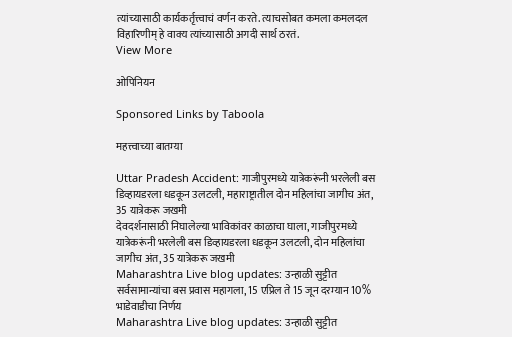त्यांच्यासाठी कार्यकर्तृत्त्वाचं वर्णन करते. त्याचसोबत कमला कमलदल विहारिणीम् हे वाक्य त्यांच्यासाठी अगदी सार्थ ठरतं.
View More

ओपिनियन

Sponsored Links by Taboola

महत्त्वाच्या बातम्या

Uttar Pradesh Accident: गाजीपुरमध्ये यात्रेकरूंनी भरलेली बस डिव्हायडरला धडकून उलटली, महाराष्ट्रातील दोन महिलांचा जागीच अंत, 35 यात्रेकरू जखमी
देवदर्शनासाठी निघालेल्या भाविकांवर काळाचा घाला, गाजीपुरमध्ये यात्रेकरूंनी भरलेली बस डिव्हायडरला धडकून उलटली, दोन महिलांचा जागीच अंत, 35 यात्रेकरू जखमी
Maharashtra Live blog updates: उन्हाळी सुट्टीत सर्वसामान्यांचा बस प्रवास महागला, 15 एप्रिल ते 15 जून दरम्यान 10% भाडेवाडीचा निर्णय
Maharashtra Live blog updates: उन्हाळी सुट्टीत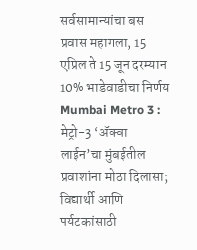सर्वसामान्यांचा बस प्रवास महागला, 15 एप्रिल ते 15 जून दरम्यान 10% भाडेवाडीचा निर्णय
Mumbai Metro 3 : मेट्रो-3 ‘ॲक्वा लाईन’चा मुंबईतील प्रवाशांना मोठा दिलासा; विद्यार्थी आणि पर्यटकांसाठी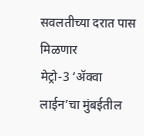सवलतीच्या दरात पास मिळणार
मेट्रो-3 ‘ॲक्वा लाईन’चा मुंबईतील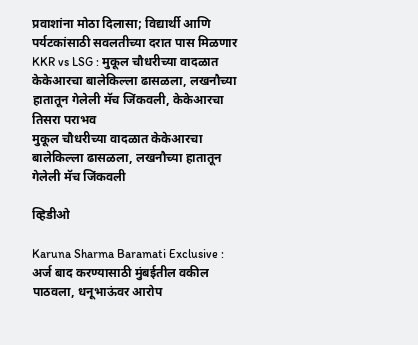प्रवाशांना मोठा दिलासा; विद्यार्थी आणि पर्यटकांसाठी सवलतीच्या दरात पास मिळणार
KKR vs LSG : मुकूल चौधरीच्या वादळात केकेआरचा बालेकिल्ला ढासळला, लखनौच्या हातातून गेलेली मॅच जिंकवली, केकेआरचा तिसरा पराभव
मुकूल चौधरीच्या वादळात केकेआरचा बालेकिल्ला ढासळला, लखनौच्या हातातून गेलेली मॅच जिंकवली

व्हिडीओ

Karuna Sharma Baramati Exclusive : अर्ज बाद करण्यासाठी मुंबईतील वकील पाठवला, धनूभाऊंवर आरोप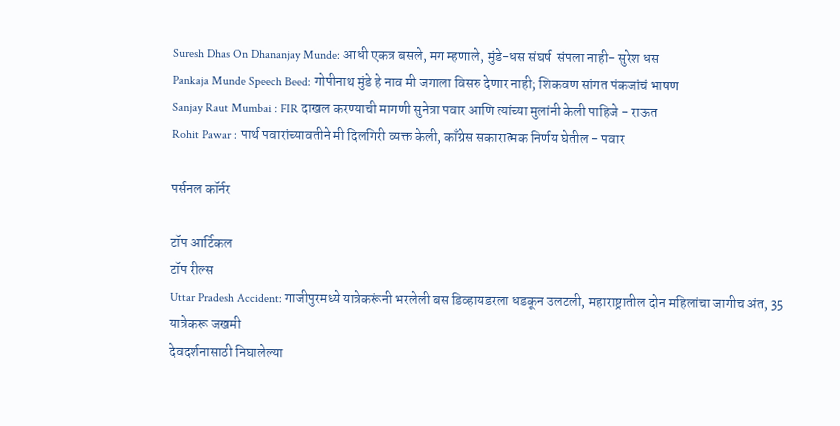Suresh Dhas On Dhananjay Munde: आधी एकत्र बसले, मग म्हणाले, मुंडे-धस संघर्ष  संपला नाही- सुरेश धस
Pankaja Munde Speech Beed: गोपीनाथ मुंडे हे नाव मी जगाला विसरु देणार नाही; शिकवण सांगत पंकजांचं भाषण
Sanjay Raut Mumbai : FIR दाखल करण्याची मागणी सुनेत्रा पवार आणि त्यांच्या मुलांनी केली पाहिजे - राऊत
Rohit Pawar : पार्थ पवारांच्यावतीने मी दिलगिरी व्यक्त केली, काँग्रेस सकारात्मक निर्णय घेतील - पवार

पर्सनल कॉर्नर

टॉप आर्टिकल
टॉप रील्स
Uttar Pradesh Accident: गाजीपुरमध्ये यात्रेकरूंनी भरलेली बस डिव्हायडरला धडकून उलटली, महाराष्ट्रातील दोन महिलांचा जागीच अंत, 35 यात्रेकरू जखमी
देवदर्शनासाठी निघालेल्या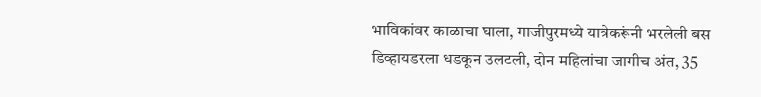भाविकांवर काळाचा घाला, गाजीपुरमध्ये यात्रेकरूंनी भरलेली बस डिव्हायडरला धडकून उलटली, दोन महिलांचा जागीच अंत, 35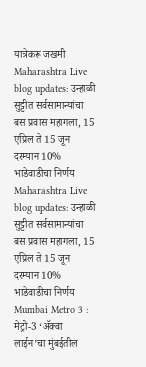यात्रेकरू जखमी
Maharashtra Live blog updates: उन्हाळी सुट्टीत सर्वसामान्यांचा बस प्रवास महागला, 15 एप्रिल ते 15 जून दरम्यान 10% भाडेवाडीचा निर्णय
Maharashtra Live blog updates: उन्हाळी सुट्टीत सर्वसामान्यांचा बस प्रवास महागला, 15 एप्रिल ते 15 जून दरम्यान 10% भाडेवाडीचा निर्णय
Mumbai Metro 3 : मेट्रो-3 ‘ॲक्वा लाईन’चा मुंबईतील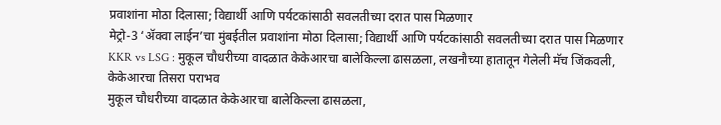प्रवाशांना मोठा दिलासा; विद्यार्थी आणि पर्यटकांसाठी सवलतीच्या दरात पास मिळणार
मेट्रो-3 ‘ॲक्वा लाईन’चा मुंबईतील प्रवाशांना मोठा दिलासा; विद्यार्थी आणि पर्यटकांसाठी सवलतीच्या दरात पास मिळणार
KKR vs LSG : मुकूल चौधरीच्या वादळात केकेआरचा बालेकिल्ला ढासळला, लखनौच्या हातातून गेलेली मॅच जिंकवली, केकेआरचा तिसरा पराभव
मुकूल चौधरीच्या वादळात केकेआरचा बालेकिल्ला ढासळला,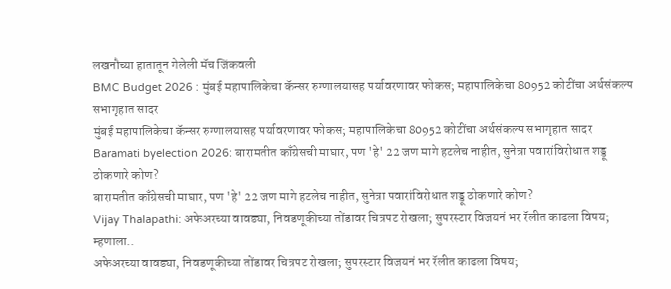लखनौच्या हातातून गेलेली मॅच जिंकवली
BMC Budget 2026 : मुंबई महापालिकेचा कॅन्सर रुग्णालयासह पर्यावरणावर फोकस; महापालिकेचा 80952 कोटींचा अर्थसंकल्प सभागृहात सादर
मुंबई महापालिकेचा कॅन्सर रुग्णालयासह पर्यावरणावर फोकस; महापालिकेचा 80952 कोटींचा अर्थसंकल्प सभागृहात सादर
Baramati byelection 2026: बारामतीत काँग्रेसची माघार, पण 'हे' 22 जण मागे हटलेच नाहीत, सुनेत्रा पवारांविरोधात शड्डू ठोकणारे कोण?
बारामतीत काँग्रेसची माघार, पण 'हे' 22 जण मागे हटलेच नाहीत, सुनेत्रा पवारांविरोधात शड्डू ठोकणारे कोण?
Vijay Thalapathi: अफेअरच्या वावड्या, निवडणूकीच्या तोंडावर चित्रपट रोखला; सुपरस्टार विजयनं भर रॅलीत काढला विषय; म्हणाला..
अफेअरच्या वावड्या, निवडणूकीच्या तोंडावर चित्रपट रोखला; सुपरस्टार विजयनं भर रॅलीत काढला विषय;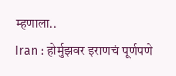म्हणाला..
Iran : होर्मुझवर इराणचं पूर्णपणे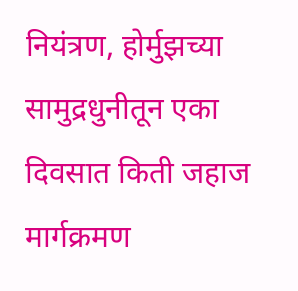नियंत्रण, होर्मुझच्या सामुद्रधुनीतून एका दिवसात किती जहाज मार्गक्रमण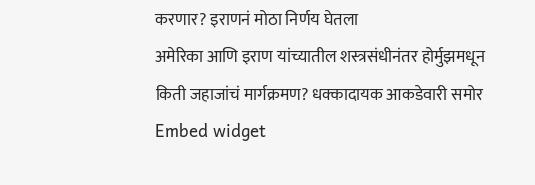करणार? इराणनं मोठा निर्णय घेतला
अमेरिका आणि इराण यांच्यातील शस्त्रसंधीनंतर होर्मुझमधून किती जहाजांचं मार्गक्रमण? धक्कादायक आकडेवारी समोर
Embed widget